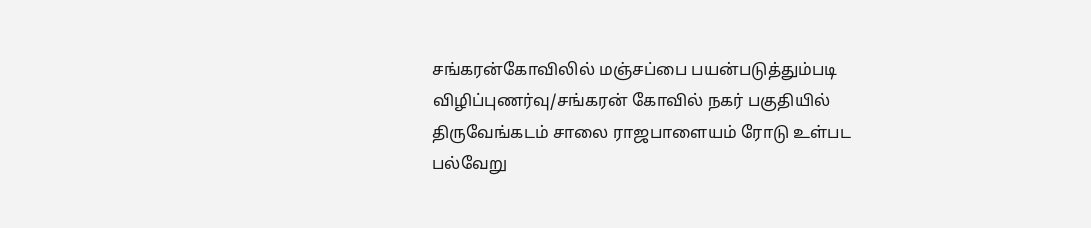சங்கரன்கோவிலில் மஞ்சப்பை பயன்படுத்தும்படி விழிப்புணர்வு/சங்கரன் கோவில் நகர் பகுதியில் திருவேங்கடம் சாலை ராஜபாளையம் ரோடு உள்பட பல்வேறு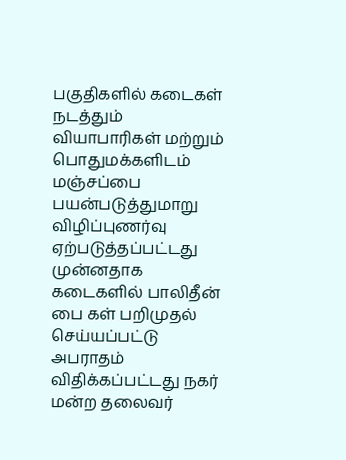பகுதிகளில் கடைகள் நடத்தும் வியாபாரிகள் மற்றும் பொதுமக்களிடம் மஞ்சப்பை பயன்படுத்துமாறு விழிப்புணர்வு ஏற்படுத்தப்பட்டது முன்னதாக கடைகளில் பாலிதீன் பை கள் பறிமுதல் செய்யப்பட்டு அபராதம் விதிக்கப்பட்டது நகர் மன்ற தலைவர்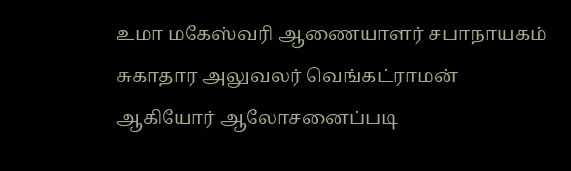உமா மகேஸ்வரி ஆணையாளர் சபாநாயகம் சுகாதார அலுவலர் வெங்கட்ராமன் ஆகியோர் ஆலோசனைப்படி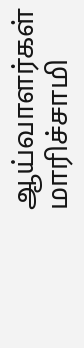ஆய்வாளர்கள் மாரிச்சாமி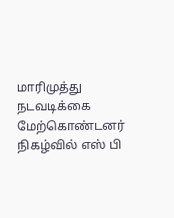மாரிமுத்து நடவடிக்கை மேற்கொண்டனர் நிகழ்வில் எஸ் பி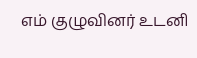எம் குழுவினர் உடனி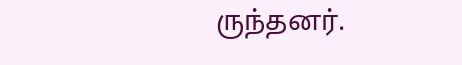ருந்தனர்.